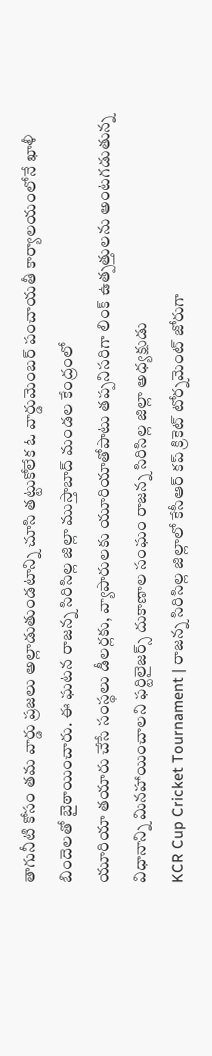తాగునీటి కోసం తమ వార్డు ప్రజలు అల్లాడుతుండటాన్ని చూసి తట్టుకోలేక ఓ వార్డుమెంబర్ పంచాయతీ కార్యాలయంలోనే ఖాళీ బిందెలతో బైఠాయించారు. ఈ ఘటన రాజన్న సిరిసిల్ల జిల్లా ముస్తాబాద్ మండల కేంద్రంలో
యూరియా తయారు చేసే సంస్థలు డీలర్లకు, వ్యాపారులకు యూరియాతోపాటు తప్పనిసరిగా లింక్ ఉత్పత్తులను అంటగడుతున్న విధానాన్ని మినహాయించాలని ఫర్టిలైజర్స్ దుకాణాల సంఘం రాజన్న సిరిసిల్ల జిల్లా అధ్యక్షుడు
KCR Cup Cricket Tournament | రాజన్న సిరిసిల్ల జిల్లాలో కేసీఆర్ కప్ క్రికెట్ టోర్నమెంట్ జోరుగా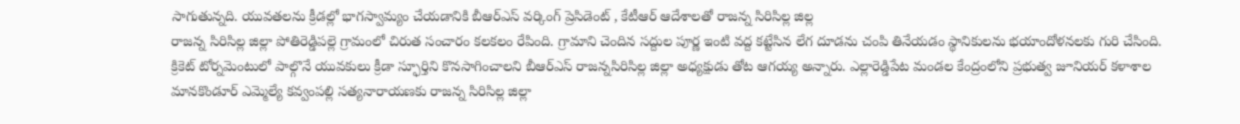సాగుతున్నది. యువతలను క్రీడల్లో భాగస్వామ్యం చేయడానికి బీఆర్ఎస్ వర్కింగ్ ప్రెసిడెంట్ , కేటీఆర్ ఆదేశాలతో రాజన్న సిరిసిల్ల జిల్ల
రాజన్న సిరిసిల్ల జిల్లా పోతిరెడ్డిపల్లె గ్రామంలో చిరుత సంచారం కలకలం రేపింది. గ్రామాని చెందిన సద్దుల పూర్ణ ఇంటి వద్ద కట్టేసిన లేగ దూడను చంపి తినేయడం స్థానికులను భయాందోళనలకు గురి చేసింది.
క్రికెట్ టోర్నమెంటులో పాల్గొనే యువకులు క్రీడా స్ఫూర్తిని కొనసాగించాలని బీఆర్ఎస్ రాజన్నసిరిసిల్ల జిల్లా అధ్యక్షుడు తోట ఆగయ్య అన్నారు. ఎల్లారెడ్డిపేట మండల కేంద్రంలోని ప్రభుత్వ జూనియర్ కళాశాల
మానకొండూర్ ఎమ్మెల్యే కవ్వంపల్లి సత్యనారాయణకు రాజన్న సిరిసిల్ల జిల్లా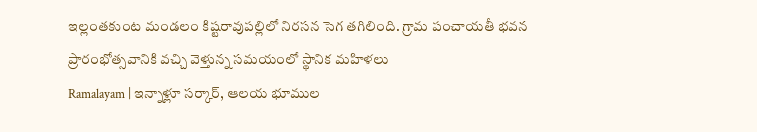ఇల్లంతకుంట మండలం కిష్టరావుపల్లిలో నిరసన సెగ తగిలింది. గ్రామ పంచాయతీ భవన ప్రారంభోత్సవానికి వచ్చి వెళ్తున్న సమయంలో స్థానిక మహిళలు
Ramalayam | ఇన్నాళ్లూ సర్కార్, ఆలయ భూముల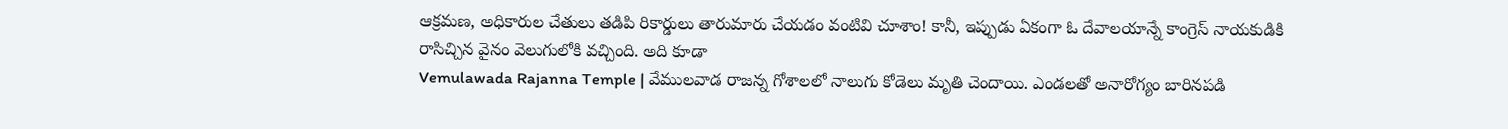ఆక్రమణ, అధికారుల చేతులు తడిపి రికార్డులు తారుమారు చేయడం వంటివి చూశాం! కానీ, ఇప్పుడు ఏకంగా ఓ దేవాలయాన్నే కాంగ్రెస్ నాయకుడికి రాసిచ్చిన వైనం వెలుగులోకి వచ్చింది. అది కూడా
Vemulawada Rajanna Temple | వేములవాడ రాజన్న గోశాలలో నాలుగు కోడెలు మృతి చెందాయి. ఎండలతో అనారోగ్యం బారినపడి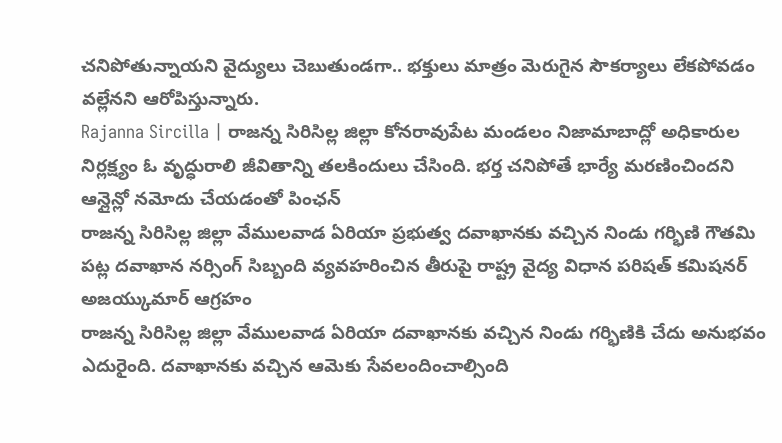చనిపోతున్నాయని వైద్యులు చెబుతుండగా.. భక్తులు మాత్రం మెరుగైన సౌకర్యాలు లేకపోవడం వల్లేనని ఆరోపిస్తున్నారు.
Rajanna Sircilla | రాజన్న సిరిసిల్ల జిల్లా కోనరావుపేట మండలం నిజామాబాద్లో అధికారుల నిర్లక్ష్యం ఓ వృద్ధురాలి జీవితాన్ని తలకిందులు చేసింది. భర్త చనిపోతే భార్యే మరణించిందని ఆన్లైన్లో నమోదు చేయడంతో పింఛన్
రాజన్న సిరిసిల్ల జిల్లా వేములవాడ ఏరియా ప్రభుత్వ దవాఖానకు వచ్చిన నిండు గర్భిణి గౌతమి పట్ల దవాఖాన నర్సింగ్ సిబ్బంది వ్యవహరించిన తీరుపై రాష్ట్ర వైద్య విధాన పరిషత్ కమిషనర్ అజయ్కుమార్ ఆగ్రహం
రాజన్న సిరిసిల్ల జిల్లా వేములవాడ ఏరియా దవాఖానకు వచ్చిన నిండు గర్భిణికి చేదు అనుభవం ఎదురైంది. దవాఖానకు వచ్చిన ఆమెకు సేవలందించాల్సింది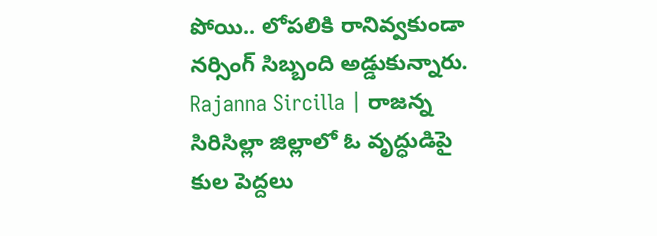పోయి.. లోపలికి రానివ్వకుండా నర్సింగ్ సిబ్బంది అడ్డుకున్నారు.
Rajanna Sircilla | రాజన్న సిరిసిల్లా జిల్లాలో ఓ వృద్ధుడిపై కుల పెద్దలు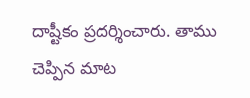దాష్టీకం ప్రదర్శించారు. తాము చెప్పిన మాట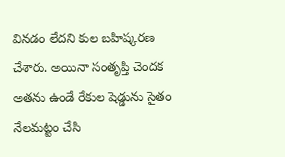వినడం లేదని కుల బహిష్కరణ చేశారు. అయినా సంతృప్తి చెందక అతను ఉండే రేకుల షెడ్డును సైతం నేలమట్టం చేసి